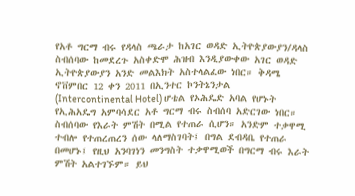የአቶ ግርማ ብሩ የዳላስ ጫራታ ከአገር ወዳድ ኢትዮጵያውያን/ዳላስ
ስብሰባው ከመደረጉ አስቀድሞ ሕዝብ እንዲያውቀው አገር ወዳድ ኢትዮጵያውያን አንድ መልእክት አስተላልፈው ነበር። ቅዳሜ ኖቨምበር 12 ቀን 2011 በኢንተር ኮንትኔንታል (Intercontinental Hotel) ሆቴል የኦሕዴድ አባል የሆኑት የኢሕአዴግ አምባሳደር አቶ ግርማ ብሩ ስብሰባ አድርገው ነበር። ስብሰባው የእራት ምሽት በሚል የተጠራ ሲሆን። አንድም ተቃዋሚ ተብሎ የተጠረጠረን ሰው ላለማስገባት፤ በግል ደብዳቤ የተጠራ በመሆኑ፤ የዚህ አንባገነን መንግስት ተቃዋሚወች በግርማ ብሩ እራት ምሽት አልተገኙም። ይህ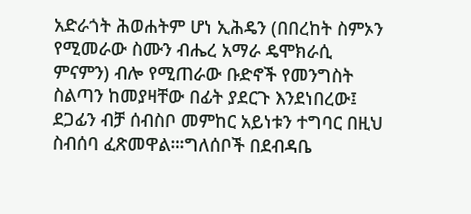አድራጎት ሕወሐትም ሆነ ኢሕዴን (በበረከት ስምኦን የሚመራው ስሙን ብሔረ አማራ ዴሞክራሲ ምናምን) ብሎ የሚጠራው ቡድኖች የመንግስት ስልጣን ከመያዛቸው በፊት ያደርጉ እንደነበረው፤ ደጋፊን ብቻ ሰብስቦ መምከር አይነቱን ተግባር በዚህ ስብሰባ ፈጽመዋል።፡ግለሰቦች በደብዳቤ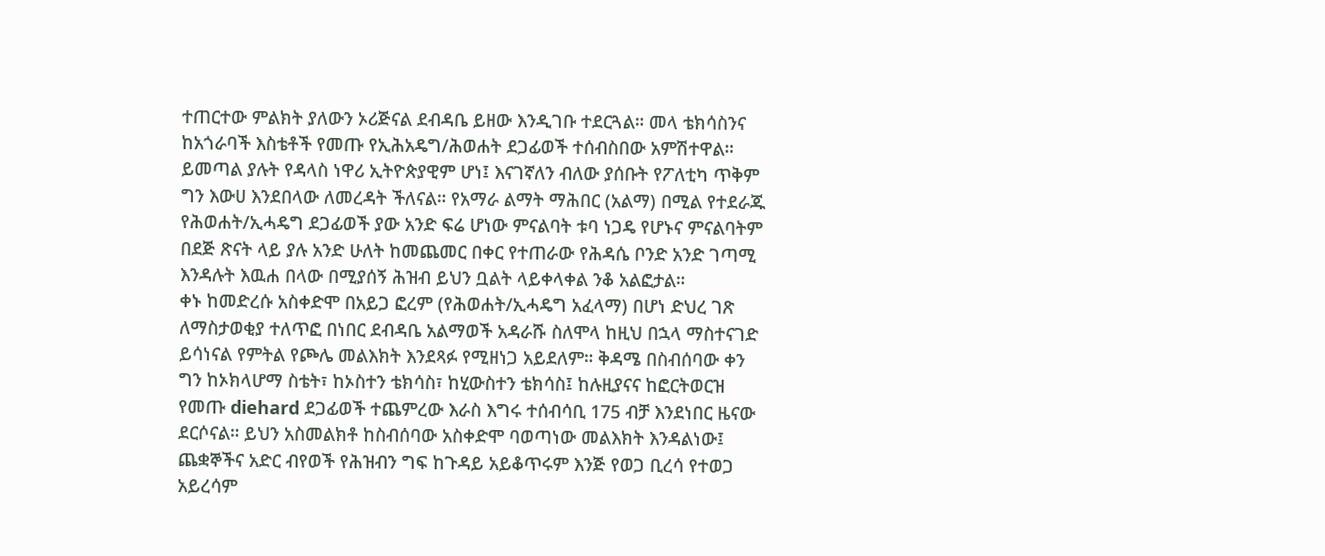ተጠርተው ምልክት ያለውን ኦሪጅናል ደብዳቤ ይዘው እንዲገቡ ተደርጓል። መላ ቴክሳስንና ከአጎራባች እስቴቶች የመጡ የኢሕአዴግ/ሕወሐት ደጋፊወች ተሰብስበው አምሽተዋል። ይመጣል ያሉት የዳላስ ነዋሪ ኢትዮጵያዊም ሆነ፤ እናገኛለን ብለው ያሰቡት የፖለቲካ ጥቅም ግን እውሀ እንደበላው ለመረዳት ችለናል። የአማራ ልማት ማሕበር (አልማ) በሚል የተደራጁ የሕወሐት/ኢሓዴግ ደጋፊወች ያው አንድ ፍሬ ሆነው ምናልባት ቱባ ነጋዴ የሆኑና ምናልባትም በደጅ ጽናት ላይ ያሉ አንድ ሁለት ከመጨመር በቀር የተጠራው የሕዳሴ ቦንድ አንድ ገጣሚ እንዳሉት እዉሐ በላው በሚያሰኝ ሕዝብ ይህን ቧልት ላይቀላቀል ንቆ አልፎታል።
ቀኑ ከመድረሱ አስቀድሞ በአይጋ ፎረም (የሕወሐት/ኢሓዴግ አፈላማ) በሆነ ድህረ ገጽ ለማስታወቂያ ተለጥፎ በነበር ደብዳቤ አልማወች አዳራሹ ስለሞላ ከዚህ በኋላ ማስተናገድ ይሳነናል የምትል የጮሌ መልእክት እንደጻፉ የሚዘነጋ አይደለም። ቅዳሜ በስብሰባው ቀን ግን ከኦክላሆማ ስቴት፣ ከኦስተን ቴክሳስ፣ ከሂውስተን ቴክሳስ፤ ከሉዚያናና ከፎርትወርዝ የመጡ diehard ደጋፊወች ተጨምረው እራስ እግሩ ተሰብሳቢ 175 ብቻ እንደነበር ዜናው ደርሶናል። ይህን አስመልክቶ ከስብሰባው አስቀድሞ ባወጣነው መልእክት እንዳልነው፤ ጨቋኞችና አድር ብየወች የሕዝብን ግፍ ከጉዳይ አይቆጥሩም እንጅ የወጋ ቢረሳ የተወጋ አይረሳም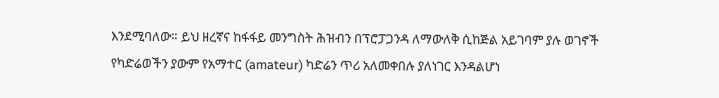እንደሚባለው። ይህ ዘረኛና ከፋፋይ መንግስት ሕዝብን በፕሮፓጋንዳ ለማውለቅ ሲከጅል አይገባም ያሉ ወገኖች የካድሬወችን ያውም የአማተር (amateur) ካድሬን ጥሪ አለመቀበሉ ያለነገር እንዳልሆነ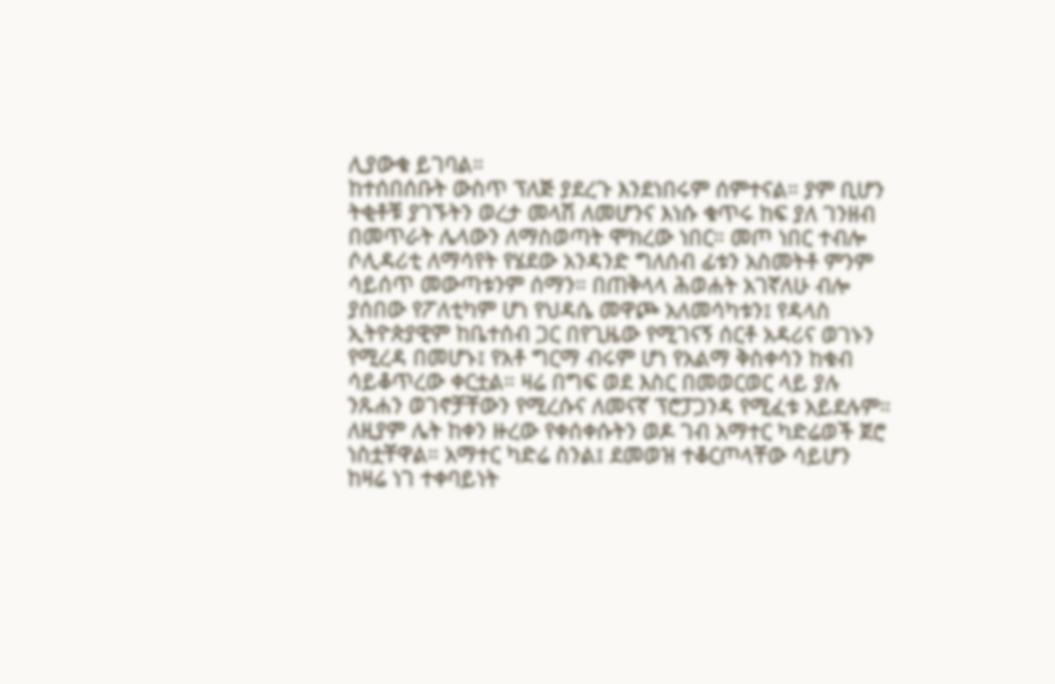ሊያውቁ ይገባል።
ከተሰበሰቡት ውስጥ ፕለጅ ያደረጉ እንደነበሩም ሰምተናል። ያም ቢሆን ትቂቶቹ ያገኙትን ወረታ መላሽ ለመሆንና እነሱ ቁጥሩ ከፍ ያለ ገንዘብ በመጥራት ሌላውን ለማስወጣት ሞክረው ነበር። መጦ ነበር ተብሎ ሶሊዳሪቲ ለማሳየት የሄደው አንዳንድ ግለሰብ ፊቱን አስመትቶ ምንም ሳይሰጥ መውጣቱንም ሰማን። በጠቅላላ ሕወሐት አገኛለሁ ብሎ ያሰበው የፖለቲካም ሆነ የህዳሴ መዋጮ አለመሳካቱን፤ የዳላስ ኢትዮጵያዊም ከቤተሰብ ጋር በየጊዜው የሚገናኝ ሰርቶ አዳሪና ወገኑን የሚረዳ በመሆኑ፤ የአቶ ግርማ ብሩም ሆነ የአልማ ቅስቀሳን ከቁብ ሳይቆጥረው ቀርቷል። ዛሬ በግፍ ወደ እስር በመወርወር ላይ ያሉ ንጹሐን ወገኖቻቸውን የሚረሱና ለመናኛ ፕሮፓጋንዳ የሚፈቱ አይደሉም። ለዚያም ሌት ከቀን ዙረው የቀሰቀሱትን ወዶ ገብ አማተር ካድሬወች ጀሮ ነስቷቸዋል። አማተር ካድሬ ስንል፤ ደመወዝ ተቆርጦላቸው ሳይሆን ከዛሬ ነገ ተቀባይነት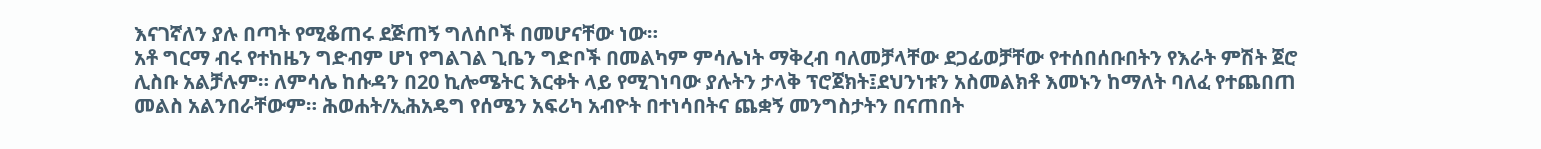እናገኛለን ያሉ በጣት የሚቆጠሩ ደጅጠኝ ግለሰቦች በመሆናቸው ነው።
አቶ ግርማ ብሩ የተከዜን ግድብም ሆነ የግልገል ጊቤን ግድቦች በመልካም ምሳሌነት ማቅረብ ባለመቻላቸው ደጋፊወቻቸው የተሰበሰቡበትን የእራት ምሽት ጀሮ ሊስቡ አልቻሉም። ለምሳሌ ከሱዳን በ20 ኪሎሜትር እርቀት ላይ የሚገነባው ያሉትን ታላቅ ፕሮጀክት፤ደህንነቱን አስመልክቶ እመኑን ከማለት ባለፈ የተጨበጠ መልስ አልንበራቸውም። ሕወሐት/ኢሕአዴግ የሰሜን አፍሪካ አብዮት በተነሳበትና ጨቋኝ መንግስታትን በናጠበት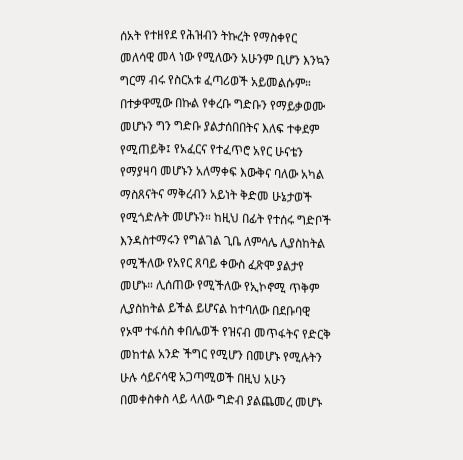ሰአት የተዘየደ የሕዝብን ትኩረት የማስቀየር መለሳዊ መላ ነው የሚለውን አሁንም ቢሆን እንኳን ግርማ ብሩ የስርአቱ ፈጣሪወች አይመልሱም።
በተቃዋሚው በኩል የቀረቡ ግድቡን የማይቃወሙ መሆኑን ግን ግድቡ ያልታሰበበትና እለፍ ተቀደም የሚጠይቅ፤ የአፈርና የተፈጥሮ አየር ሁናቴን የማያዛባ መሆኑን አለማቀፍ እውቅና ባለው አካል ማስጸናትና ማቅረብን አይነት ቅድመ ሁኔታወች የሚጎድሉት መሆኑን። ከዚህ በፊት የተሰሩ ግድቦች እንዳስተማሩን የግልገል ጊቤ ለምሳሌ ሊያስከትል የሚችለው የአየር ጸባይ ቀውስ ፈጽሞ ያልታየ መሆኑ። ሊሰጠው የሚችለው የኢኮኖሚ ጥቅም ሊያስከትል ይችል ይሆናል ከተባለው በደቡባዊ የኦሞ ተፋሰስ ቀበሌወች የዝናብ መጥፋትና የድርቅ መከተል አንድ ችግር የሚሆን በመሆኑ የሚሉትን ሁሉ ሳይናሳዊ አጋጣሚወች በዚህ አሁን በመቀስቀስ ላይ ላለው ግድብ ያልጨመረ መሆኑ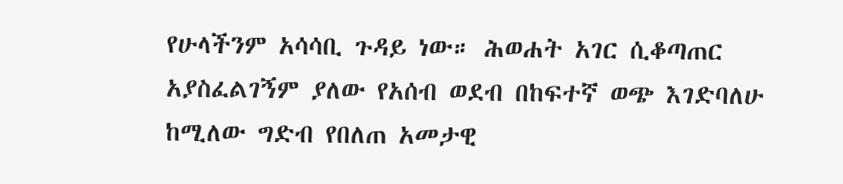የሁላችንም አሳሳቢ ጉዳይ ነው። ሕወሐት አገር ሲቆጣጠር አያስፈልገኝም ያለው የአሰብ ወደብ በከፍተኛ ወጭ እገድባለሁ ከሚለው ግድብ የበለጠ አመታዊ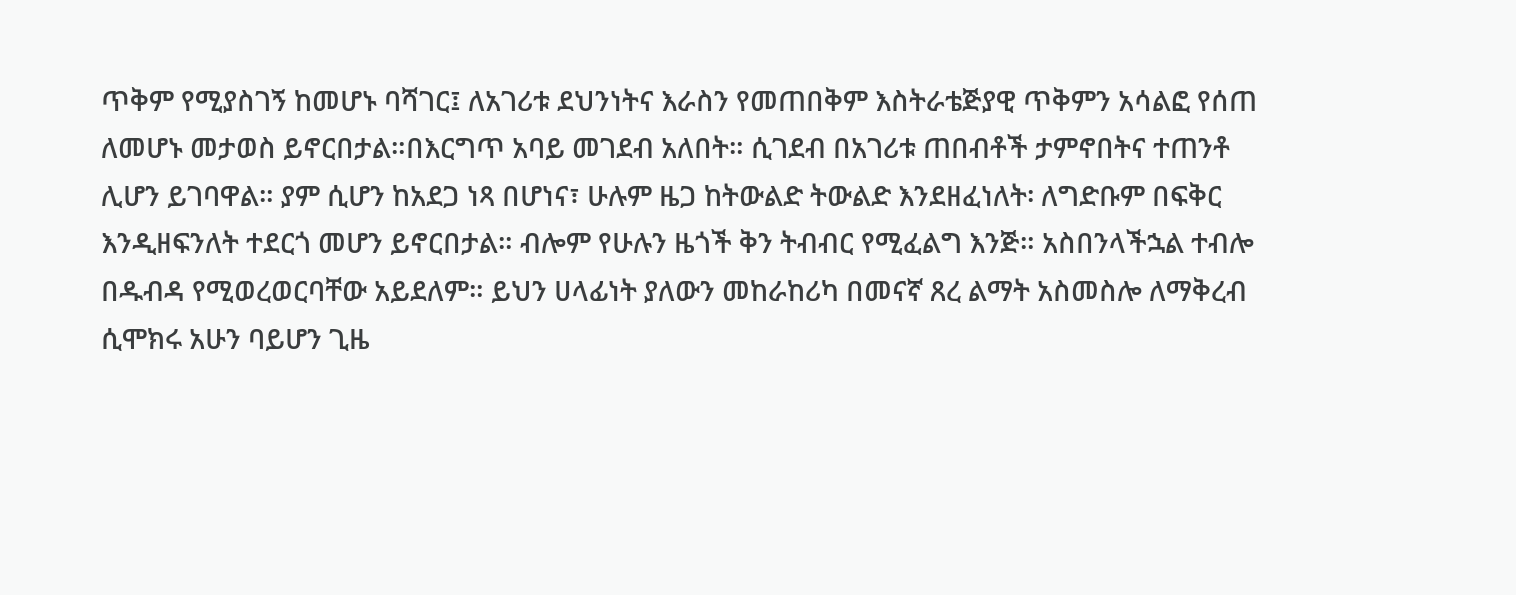ጥቅም የሚያስገኝ ከመሆኑ ባሻገር፤ ለአገሪቱ ደህንነትና እራስን የመጠበቅም እስትራቴጅያዊ ጥቅምን አሳልፎ የሰጠ ለመሆኑ መታወስ ይኖርበታል።በእርግጥ አባይ መገደብ አለበት። ሲገደብ በአገሪቱ ጠበብቶች ታምኖበትና ተጠንቶ ሊሆን ይገባዋል። ያም ሲሆን ከአደጋ ነጻ በሆነና፣ ሁሉም ዜጋ ከትውልድ ትውልድ እንደዘፈነለት፡ ለግድቡም በፍቅር እንዲዘፍንለት ተደርጎ መሆን ይኖርበታል። ብሎም የሁሉን ዜጎች ቅን ትብብር የሚፈልግ እንጅ። አስበንላችኋል ተብሎ በዱብዳ የሚወረወርባቸው አይደለም። ይህን ሀላፊነት ያለውን መከራከሪካ በመናኛ ጸረ ልማት አስመስሎ ለማቅረብ ሲሞክሩ አሁን ባይሆን ጊዜ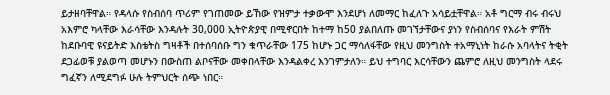ይታዘባቸዋል። የዳላሱ የስብሰባ ጥሪም የገጠመው ይኸው የዝምታ ተቃውሞ እንደሆነ ለመማር ከፈለጉ አሳይቷቸዋል። አቶ ግርማ ብሩ ብሩህ አእምሮ ካላቸው እራሳቸው እንዳሉት 30,000 ኢትዮጵያዊ በሚኖርበት ከተማ ከ50 ያልበለጡ መገኘታቸውና ያነን የስብሰባና የእራት ምሽት ከደቡባዊ ዩናይትድ እስቴትስ ግዛቶች በተሰባሰቡ ግን ቁጥራቸው 175 ከሆኑ ጋር ማሳለፋቸው የዚህ መንግስት ተአማኒነት ከራሱ አባላትና ትቂት ደጋፊወቹ ያልወጣ መሆኑን በውስጠ ልቦናቸው መቀበላቸው እንዳልቀረ እንገምታለን። ይህ ተግባር እርሳቸውን ጨምሮ ለዚህ መንግስት ላደሩ ግፈኛን ለሚደግፉ ሁሉ ትምህርት ሰጭ ነበር።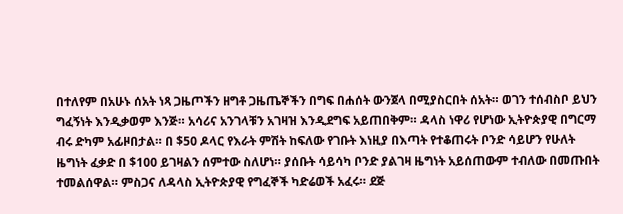በተለየም በአሁኑ ሰአት ነጻ ጋዜጦችን ዘግቶ ጋዜጤኞችን በግፍ በሐሰት ውንጀላ በሚያስርበት ሰአት። ወገን ተሰብስቦ ይህን ግፈኝነት እንዲቃወም እንጅ። አሳሪና አንገላቹን አገዛዝ እንዲደግፍ አይጠበቅም። ዳላስ ነዋሪ የሆነው ኢትዮጵያዊ በግርማ ብሩ ድካም አፊዞበታል። በ $50 ዶላር የእራት ምሽት ከፍለው የገቡት እነዚያ በእጣት የተቆጠሩት ቦንድ ሳይሆን የሁለት ዜግነት ፈቃድ በ $100 ይገዛልን ሰምተው ስለሆነ። ያሰቡት ሳይሳካ ቦንድ ያልገዛ ዜግነት አይሰጠውም ተብለው በመጡበት ተመልሰዋል። ምስጋና ለዳላስ ኢትዮጵያዊ የግፈኞች ካድሬወች አፈሩ። ደጅ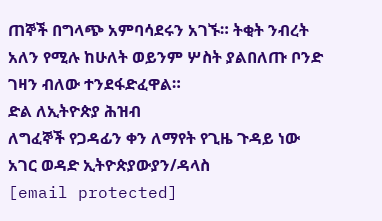ጠኞች በግላጭ አምባሳደሩን አገኙ። ትቂት ንብረት አለን የሚሉ ከሁለት ወይንም ሦስት ያልበለጡ ቦንድ ገዛን ብለው ተንደፋድፈዋል።
ድል ለኢትዮጵያ ሕዝብ
ለግፈኞች የጋዳፊን ቀን ለማየት የጊዜ ጉዳይ ነው
አገር ወዳድ ኢትዮጵያውያን/ዳላስ
[email protected]